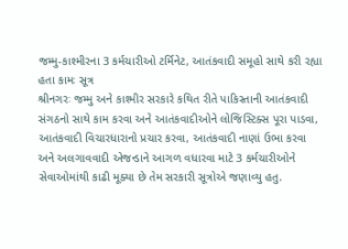જમ્મુ-કાશ્મીરના 3 કર્મચારીઓ ટર્મિનેટ, આતંકવાદી સમૂહો સાથે કરી રહ્યા હતા કામઃ સૂત્ર
શ્રીનગરઃ જમ્મુ અને કાશ્મીર સરકારે કથિત રીતે પાકિસ્તાની આતંકવાદી સંગઠનો સાથે કામ કરવા અને આતંકવાદીઓને લોજિસ્ટિક્સ પૂરા પાડવા, આતંકવાદી વિચારધારાનો પ્રચાર કરવા, આતંકવાદી નાણાં ઉભા કરવા અને અલગાવવાદી એજન્ડાને આગળ વધારવા માટે 3 કર્મચારીઓને સેવાઓમાંથી કાઢી મૂક્યા છે તેમ સરકારી સૂત્રોએ જણાવ્યુ હતુ.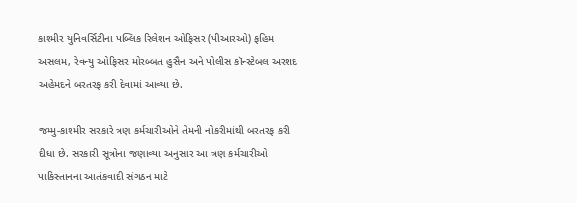કાશ્મીર યુનિવર્સિટીના પબ્લિક રિલેશન ઓફિસર (પીઆરઓ) ફહિમ અસલમ, રેવન્યુ ઓફિસર મોરબ્બત હુસૈન અને પોલીસ કૉન્સ્ટેબલ અરશદ અહેમદને બરતરફ કરી દેવામાં આવ્યા છે.

જમ્મુ-કાશ્મીર સરકારે ત્રણ કર્મચારીઓને તેમની નોકરીમાંથી બરતરફ કરી દીધા છે. સરકારી સૂત્રોના જણાવ્યા અનુસાર આ ત્રણ કર્મચારીઓ પાકિસ્તાનના આતંકવાદી સંગઠન માટે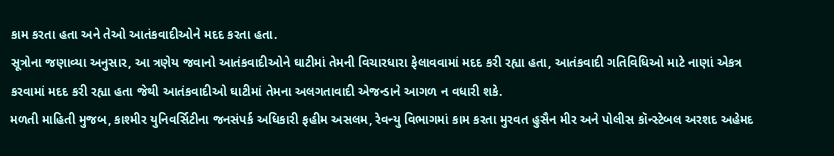કામ કરતા હતા અને તેઓ આતંકવાદીઓને મદદ કરતા હતા.
સૂત્રોના જણાવ્યા અનુસાર, આ ત્રણેય જવાનો આતંકવાદીઓને ઘાટીમાં તેમની વિચારધારા ફેલાવવામાં મદદ કરી રહ્યા હતા, આતંકવાદી ગતિવિધિઓ માટે નાણાં એકત્ર કરવામાં મદદ કરી રહ્યા હતા જેથી આતંકવાદીઓ ઘાટીમાં તેમના અલગતાવાદી એજન્ડાને આગળ ન વધારી શકે.
મળતી માહિતી મુજબ, કાશ્મીર યુનિવર્સિટીના જનસંપર્ક અધિકારી ફહીમ અસલમ, રેવન્યુ વિભાગમાં કામ કરતા મુરવત હુસૈન મીર અને પોલીસ કૉન્સ્ટેબલ અરશદ અહેમદ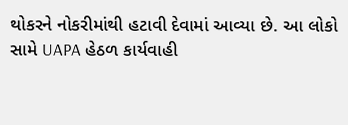થોકરને નોકરીમાંથી હટાવી દેવામાં આવ્યા છે. આ લોકો સામે UAPA હેઠળ કાર્યવાહી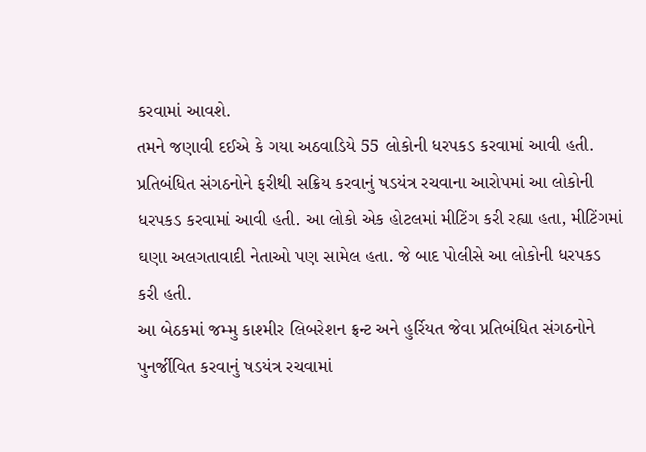કરવામાં આવશે.
તમને જણાવી દઈએ કે ગયા અઠવાડિયે 55 લોકોની ધરપકડ કરવામાં આવી હતી. પ્રતિબંધિત સંગઠનોને ફરીથી સક્રિય કરવાનું ષડયંત્ર રચવાના આરોપમાં આ લોકોની ધરપકડ કરવામાં આવી હતી. આ લોકો એક હોટલમાં મીટિંગ કરી રહ્યા હતા, મીટિંગમાં ઘણા અલગતાવાદી નેતાઓ પણ સામેલ હતા. જે બાદ પોલીસે આ લોકોની ધરપકડ કરી હતી.
આ બેઠકમાં જમ્મુ કાશ્મીર લિબરેશન ફ્રન્ટ અને હુર્રિયત જેવા પ્રતિબંધિત સંગઠનોને પુનર્જીવિત કરવાનું ષડયંત્ર રચવામાં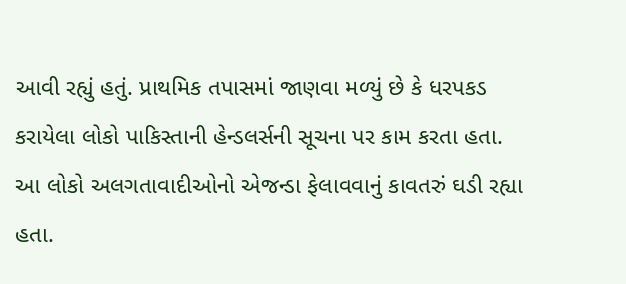આવી રહ્યું હતું. પ્રાથમિક તપાસમાં જાણવા મળ્યું છે કે ધરપકડ કરાયેલા લોકો પાકિસ્તાની હેન્ડલર્સની સૂચના પર કામ કરતા હતા. આ લોકો અલગતાવાદીઓનો એજન્ડા ફેલાવવાનું કાવતરું ઘડી રહ્યા હતા.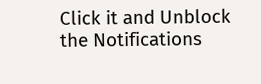Click it and Unblock the Notifications